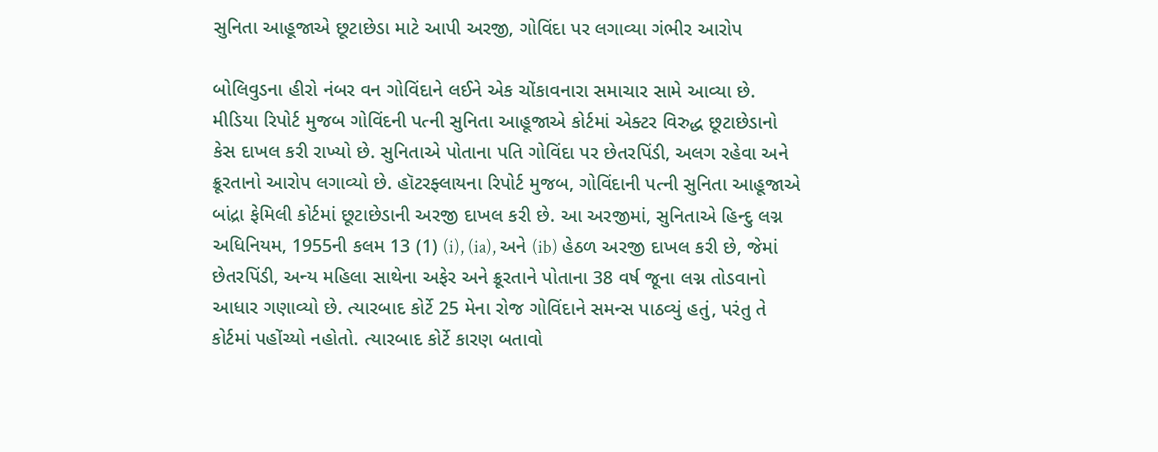સુનિતા આહૂજાએ છૂટાછેડા માટે આપી અરજી, ગોવિંદા પર લગાવ્યા ગંભીર આરોપ

બોલિવુડના હીરો નંબર વન ગોવિંદાને લઈને એક ચોંકાવનારા સમાચાર સામે આવ્યા છે. મીડિયા રિપોર્ટ મુજબ ગોવિંદની પત્ની સુનિતા આહૂજાએ કોર્ટમાં એક્ટર વિરુદ્ધ છૂટાછેડાનો કેસ દાખલ કરી રાખ્યો છે. સુનિતાએ પોતાના પતિ ગોવિંદા પર છેતરપિંડી, અલગ રહેવા અને ક્રૂરતાનો આરોપ લગાવ્યો છે. હૉટરફ્લાયના રિપોર્ટ મુજબ, ગોવિંદાની પત્ની સુનિતા આહૂજાએ બાંદ્રા ફેમિલી કોર્ટમાં છૂટાછેડાની અરજી દાખલ કરી છે. આ અરજીમાં, સુનિતાએ હિન્દુ લગ્ન અધિનિયમ, 1955ની કલમ 13 (1) (i), (ia), અને (ib) હેઠળ અરજી દાખલ કરી છે, જેમાં છેતરપિંડી, અન્ય મહિલા સાથેના અફેર અને ક્રૂરતાને પોતાના 38 વર્ષ જૂના લગ્ન તોડવાનો આધાર ગણાવ્યો છે. ત્યારબાદ કોર્ટે 25 મેના રોજ ગોવિંદાને સમન્સ પાઠવ્યું હતું, પરંતુ તે કોર્ટમાં પહોંચ્યો નહોતો. ત્યારબાદ કોર્ટે કારણ બતાવો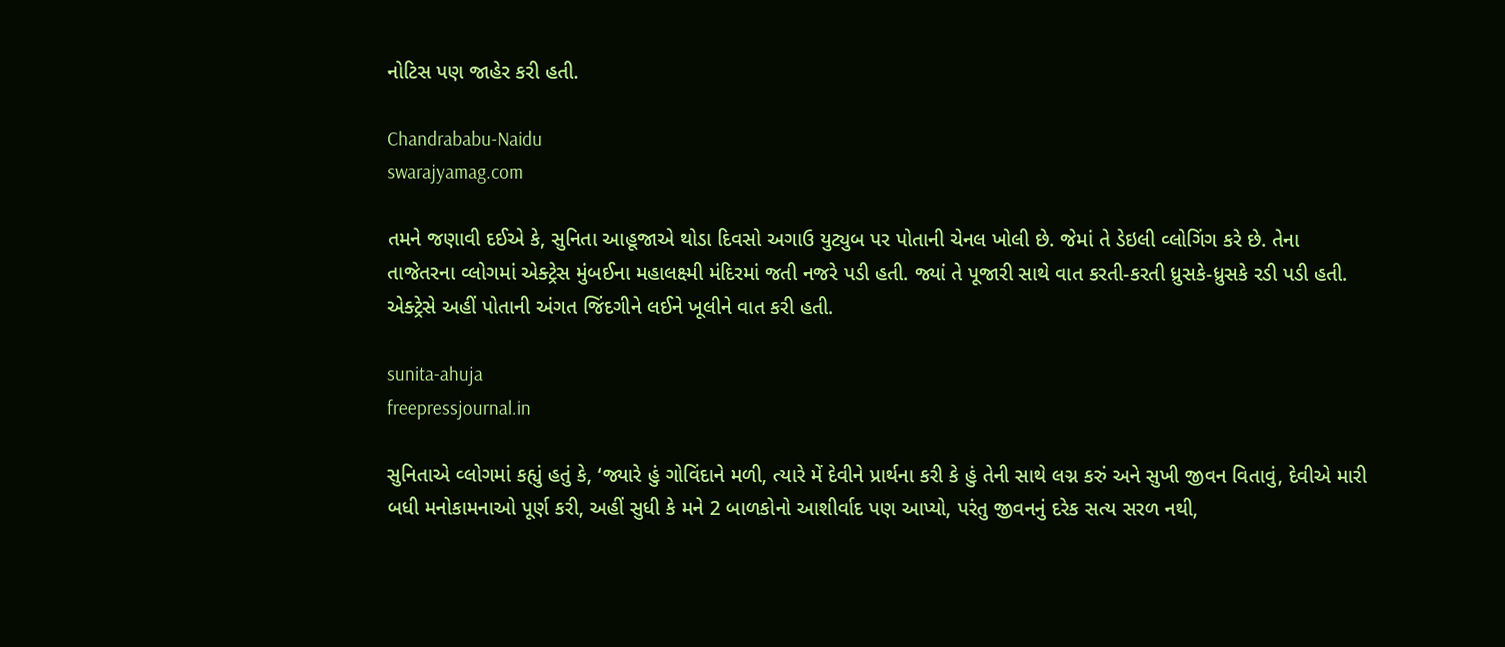નોટિસ પણ જાહેર કરી હતી.

Chandrababu-Naidu
swarajyamag.com

તમને જણાવી દઈએ કે, સુનિતા આહૂજાએ થોડા દિવસો અગાઉ યુટ્યુબ પર પોતાની ચેનલ ખોલી છે. જેમાં તે ડેઇલી વ્લોગિંગ કરે છે. તેના તાજેતરના વ્લોગમાં એક્ટ્રેસ મુંબઈના મહાલક્ષ્મી મંદિરમાં જતી નજરે પડી હતી. જ્યાં તે પૂજારી સાથે વાત કરતી-કરતી ધ્રુસકે-ધ્રુસકે રડી પડી હતી. એક્ટ્રેસે અહીં પોતાની અંગત જિંદગીને લઈને ખૂલીને વાત કરી હતી.

sunita-ahuja
freepressjournal.in

સુનિતાએ વ્લોગમાં કહ્યું હતું કે, ‘જ્યારે હું ગોવિંદાને મળી, ત્યારે મેં દેવીને પ્રાર્થના કરી કે હું તેની સાથે લગ્ન કરું અને સુખી જીવન વિતાવું, દેવીએ મારી બધી મનોકામનાઓ પૂર્ણ કરી, અહીં સુધી કે મને 2 બાળકોનો આશીર્વાદ પણ આપ્યો, પરંતુ જીવનનું દરેક સત્ય સરળ નથી,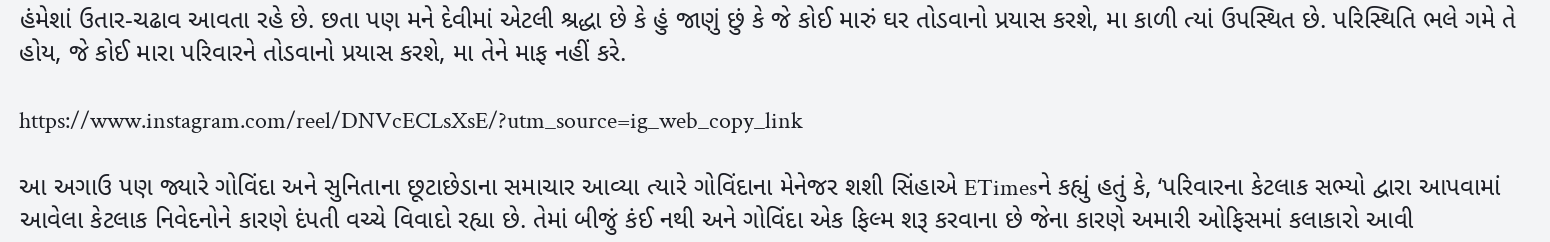હંમેશાં ઉતાર-ચઢાવ આવતા રહે છે. છતા પણ મને દેવીમાં એટલી શ્રદ્ધા છે કે હું જાણું છું કે જે કોઈ મારું ઘર તોડવાનો પ્રયાસ કરશે, મા કાળી ત્યાં ઉપસ્થિત છે. પરિસ્થિતિ ભલે ગમે તે હોય, જે કોઈ મારા પરિવારને તોડવાનો પ્રયાસ કરશે, મા તેને માફ નહીં કરે.

https://www.instagram.com/reel/DNVcECLsXsE/?utm_source=ig_web_copy_link

આ અગાઉ પણ જ્યારે ગોવિંદા અને સુનિતાના છૂટાછેડાના સમાચાર આવ્યા ત્યારે ગોવિંદાના મેનેજર શશી સિંહાએ ETimesને કહ્યું હતું કે, ‘પરિવારના કેટલાક સભ્યો દ્વારા આપવામાં આવેલા કેટલાક નિવેદનોને કારણે દંપતી વચ્ચે વિવાદો રહ્યા છે. તેમાં બીજું કંઈ નથી અને ગોવિંદા એક ફિલ્મ શરૂ કરવાના છે જેના કારણે અમારી ઓફિસમાં કલાકારો આવી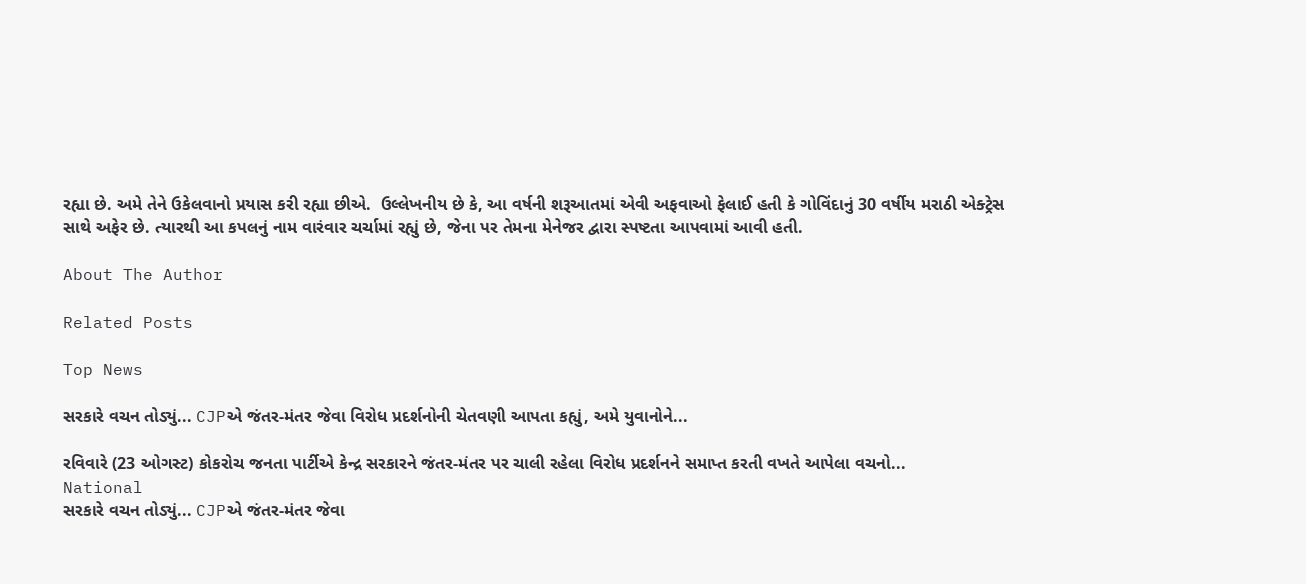રહ્યા છે. અમે તેને ઉકેલવાનો પ્રયાસ કરી રહ્યા છીએ.  ઉલ્લેખનીય છે કે, આ વર્ષની શરૂઆતમાં એવી અફવાઓ ફેલાઈ હતી કે ગોવિંદાનું 30 વર્ષીય મરાઠી એક્ટ્રેસ સાથે અફેર છે. ત્યારથી આ કપલનું નામ વારંવાર ચર્ચામાં રહ્યું છે, જેના પર તેમના મેનેજર દ્વારા સ્પષ્ટતા આપવામાં આવી હતી.

About The Author

Related Posts

Top News

સરકારે વચન તોડ્યું... CJPએ જંતર-મંતર જેવા વિરોધ પ્રદર્શનોની ચેતવણી આપતા કહ્યું, અમે યુવાનોને...

રવિવારે (23 ઓગસ્ટ) કોકરોચ જનતા પાર્ટીએ કેન્દ્ર સરકારને જંતર-મંતર પર ચાલી રહેલા વિરોધ પ્રદર્શનને સમાપ્ત કરતી વખતે આપેલા વચનો...
National
સરકારે વચન તોડ્યું... CJPએ જંતર-મંતર જેવા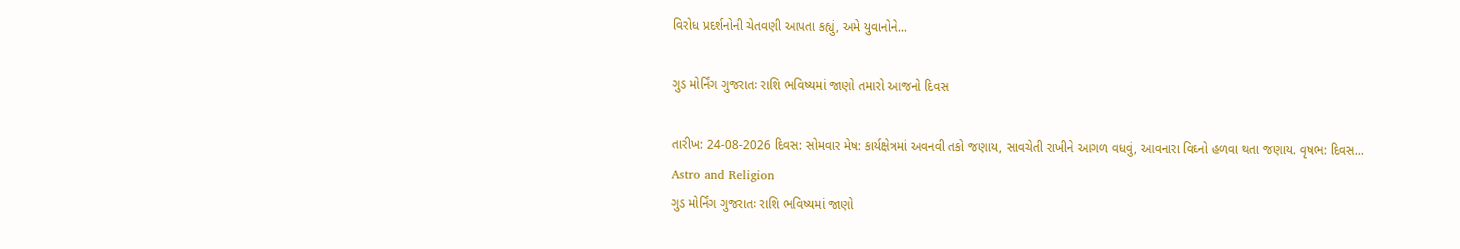વિરોધ પ્રદર્શનોની ચેતવણી આપતા કહ્યું, અમે યુવાનોને...

ગુડ મોર્નિંગ ગુજરાતઃ રાશિ ભવિષ્યમાં જાણો તમારો આજનો દિવસ

તારીખ: 24-08-2026 દિવસ: સોમવાર મેષ: કાર્યક્ષેત્રમાં અવનવી તકો જણાય, સાવચેતી રાખીને આગળ વધવું, આવનારા વિઘ્નો હળવા થતા જણાય. વૃષભ: દિવસ...
Astro and Religion
ગુડ મોર્નિંગ ગુજરાતઃ રાશિ ભવિષ્યમાં જાણો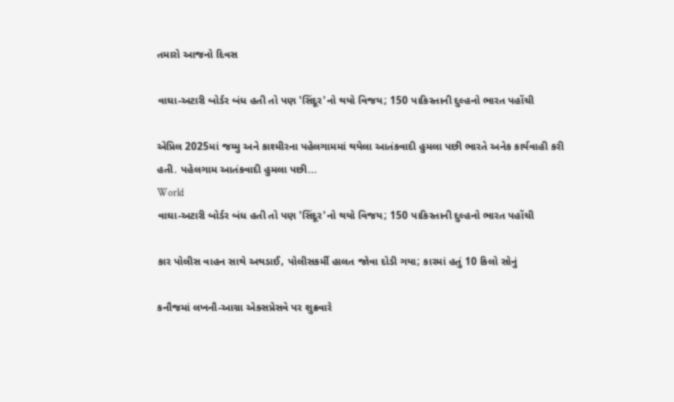તમારો આજનો દિવસ

વાઘા-અટારી બોર્ડર બંધ હતી તો પણ 'સિંદૂર'નો થયો વિજય; 150 પાકિસ્તાની દુલ્હનો ભારત પહોંચી

એપ્રિલ 2025માં જમ્મુ અને કાશ્મીરના પહેલગામમાં થયેલા આતંકવાદી હુમલા પછી ભારતે અનેક કાર્યવાહી કરી હતી. પહેલગામ આતંકવાદી હુમલા પછી...
World
વાઘા-અટારી બોર્ડર બંધ હતી તો પણ 'સિંદૂર'નો થયો વિજય; 150 પાકિસ્તાની દુલ્હનો ભારત પહોંચી

કાર પોલીસ વાહન સાથે અથડાઈ, પોલીસકર્મી હાલત જોવા દોડી ગયા; કારમાં હતું 10 કિલો સોનું

કનૌજમાં લખનૌ-આગ્રા એક્સપ્રેસવે પર શુક્રવારે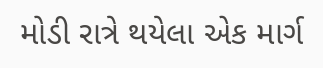મોડી રાત્રે થયેલા એક માર્ગ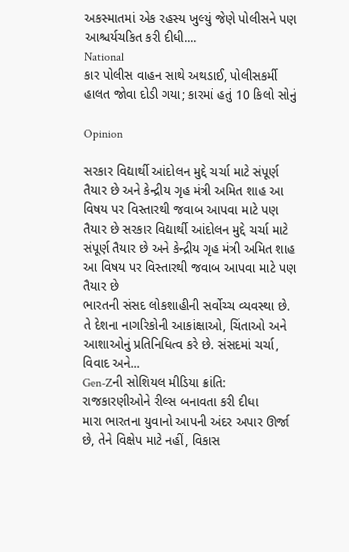અકસ્માતમાં એક રહસ્ય ખુલ્યું જેણે પોલીસને પણ આશ્ચર્યચકિત કરી દીધી....
National
કાર પોલીસ વાહન સાથે અથડાઈ, પોલીસકર્મી હાલત જોવા દોડી ગયા; કારમાં હતું 10 કિલો સોનું

Opinion

સરકાર વિદ્યાર્થી આંદોલન મુદ્દે ચર્ચા માટે સંપૂર્ણ તૈયાર છે અને કેન્દ્રીય ગૃહ મંત્રી અમિત શાહ આ વિષય પર વિસ્તારથી જવાબ આપવા માટે પણ તૈયાર છે સરકાર વિદ્યાર્થી આંદોલન મુદ્દે ચર્ચા માટે સંપૂર્ણ તૈયાર છે અને કેન્દ્રીય ગૃહ મંત્રી અમિત શાહ આ વિષય પર વિસ્તારથી જવાબ આપવા માટે પણ તૈયાર છે
ભારતની સંસદ લોકશાહીની સર્વોચ્ચ વ્યવસ્થા છે. તે દેશના નાગરિકોની આકાંક્ષાઓ, ચિંતાઓ અને આશાઓનું પ્રતિનિધિત્વ કરે છે. સંસદમાં ચર્ચા, વિવાદ અને...
Gen-Zની સોશિયલ મીડિયા ક્રાંતિ: રાજકારણીઓને રીલ્સ બનાવતા કરી દીધા
મારા ભારતના યુવાનો આપની અંદર અપાર ઊર્જા છે, તેને વિક્ષેપ માટે નહીં, વિકાસ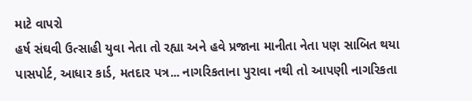માટે વાપરો
હર્ષ સંઘવી ઉત્સાહી યુવા નેતા તો રહ્યા અને હવે પ્રજાના માનીતા નેતા પણ સાબિત થયા
પાસપોર્ટ, આધાર કાર્ડ, મતદાર પત્ર... નાગરિકતાના પુરાવા નથી તો આપણી નાગરિકતા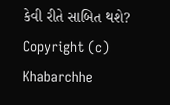કેવી રીતે સાબિત થશે?
Copyright (c) Khabarchhe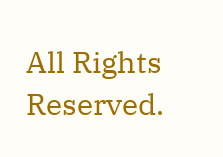All Rights Reserved.